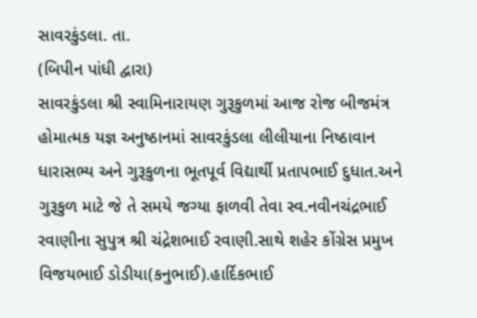સાવરકુંડલા. તા.
(બિપીન પાંધી દ્વારા)
સાવરકુંડલા શ્રી સ્વામિનારાયણ ગુરૂકુળમાં આજ રોજ બીજમંત્ર હોમાત્મક યજ્ઞ અનુષ્ઠાનમાં સાવરકુંડલા લીલીયાના નિષ્ઠાવાન ધારાસભ્ય અને ગુરૂકુળના ભૂતપૂર્વ વિદ્યાર્થી પ્રતાપભાઈ દુધાત.અને ગુરૂકુળ માટે જે તે સમયે જગ્યા ફાળવી તેવા સ્વ.નવીનચંદ્રભાઈ રવાણીના સુપુત્ર શ્રી ચંદ્રેશભાઈ રવાણી.સાથે શહેર કોંગ્રેસ પ્રમુખ વિજયભાઈ ડોડીયા(કનુભાઈ).હાર્દિકભાઈ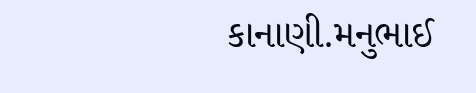કાનાણી.મનુભાઈ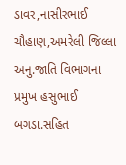ડાવર,નાસીરભાઈ ચૌહાણ,અમરેલી જિલ્લા અનુ.જાતિ વિભાગના પ્રમુખ હસુભાઈ બગડા.સહિત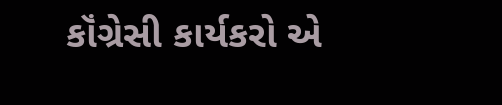કૉંગ્રેસી કાર્યકરો એ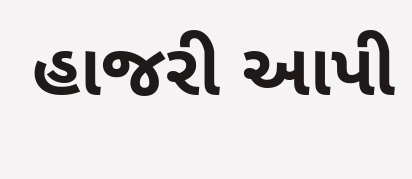હાજરી આપી